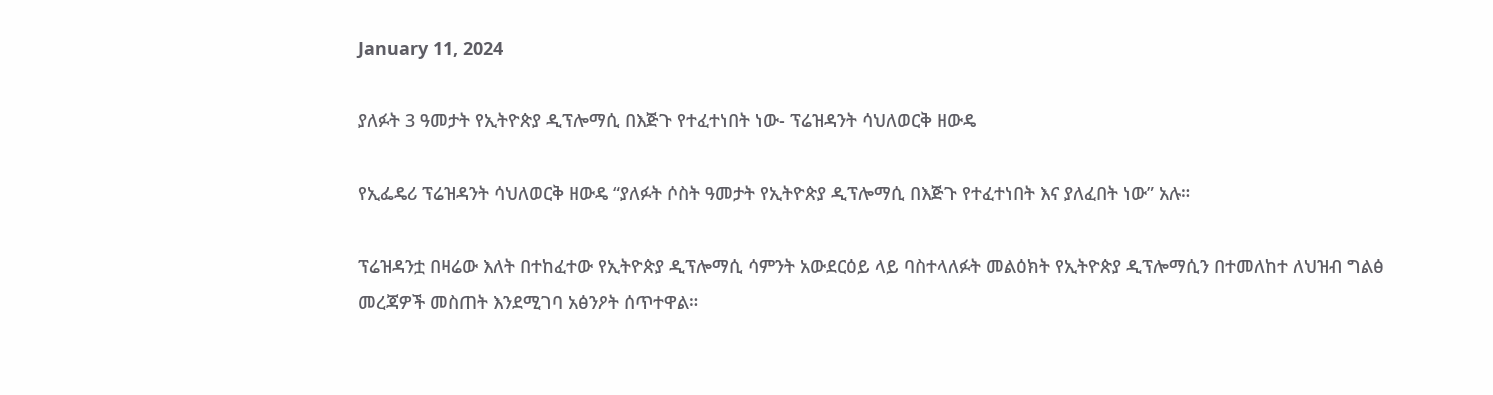January 11, 2024

ያለፉት 3 ዓመታት የኢትዮጵያ ዲፕሎማሲ በእጅጉ የተፈተነበት ነው- ፕሬዝዳንት ሳህለወርቅ ዘውዴ

የኢፌዴሪ ፕሬዝዳንት ሳህለወርቅ ዘውዴ “ያለፉት ሶስት ዓመታት የኢትዮጵያ ዲፕሎማሲ በእጅጉ የተፈተነበት እና ያለፈበት ነው” አሉ።

ፕሬዝዳንቷ በዛሬው እለት በተከፈተው የኢትዮጵያ ዲፕሎማሲ ሳምንት አውደርዕይ ላይ ባስተላለፉት መልዕክት የኢትዮጵያ ዲፕሎማሲን በተመለከተ ለህዝብ ግልፅ መረጃዎች መስጠት እንደሚገባ አፅንዖት ሰጥተዋል።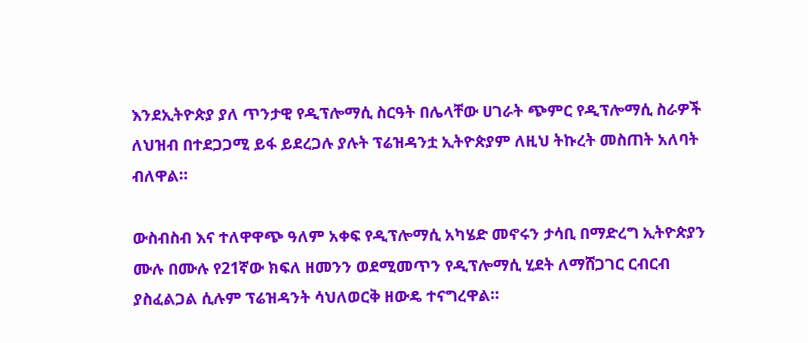እንደኢትዮጵያ ያለ ጥንታዊ የዲፕሎማሲ ስርዓት በሌላቸው ሀገራት ጭምር የዲፕሎማሲ ስራዎች ለህዝብ በተደጋጋሚ ይፋ ይደረጋሉ ያሉት ፕሬዝዳንቷ ኢትዮጵያም ለዚህ ትኩረት መስጠት አለባት ብለዋል።

ውስብስብ እና ተለዋዋጭ ዓለም አቀፍ የዲፕሎማሲ አካሄድ መኖሩን ታሳቢ በማድረግ ኢትዮጵያን ሙሉ በሙሉ የ21ኛው ክፍለ ዘመንን ወደሚመጥን የዲፕሎማሲ ሂደት ለማሸጋገር ርብርብ ያስፈልጋል ሲሉም ፕሬዝዳንት ሳህለወርቅ ዘውዴ ተናግረዋል።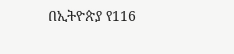በኢትዮጵያ የ116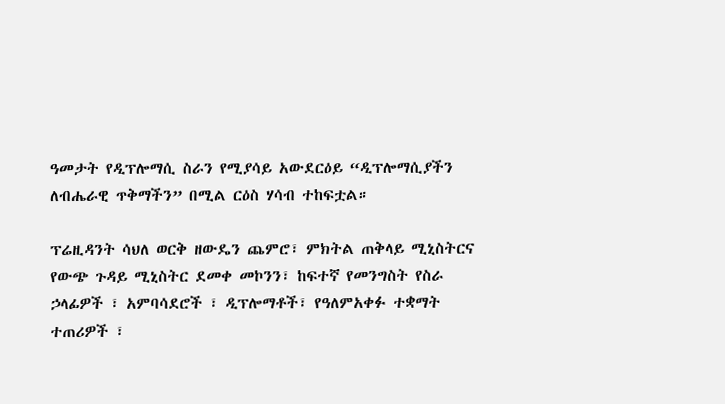ዓመታት የዲፕሎማሲ ስራን የሚያሳይ አውደርዕይ “ዲፕሎማሲያችን ለብሔራዊ ጥቅማችን” በሚል ርዕስ ሃሳብ ተከፍቷል።

ፕሬዚዳንት ሳህለ ወርቅ ዘውዴን ጨምሮ፣ ምክትል ጠቅላይ ሚኒስትርና የውጭ ጉዳይ ሚኒስትር ደመቀ መኮንን፣ ከፍተኛ የመንግስት የስራ ኃላፊዎች ፣ አምባሳደሮች ፣ ዲፕሎማቶች፣ የዓለምአቀፉ ተቋማት ተጠሪዎች ፣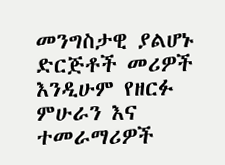መንግስታዊ ያልሆኑ ድርጅቶች መሪዎች እንዲሁም የዘርፉ ምሁራን እና ተመራማሪዎች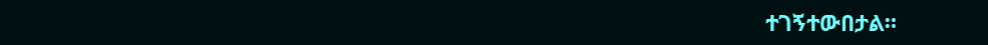ተገኝተውበታል።